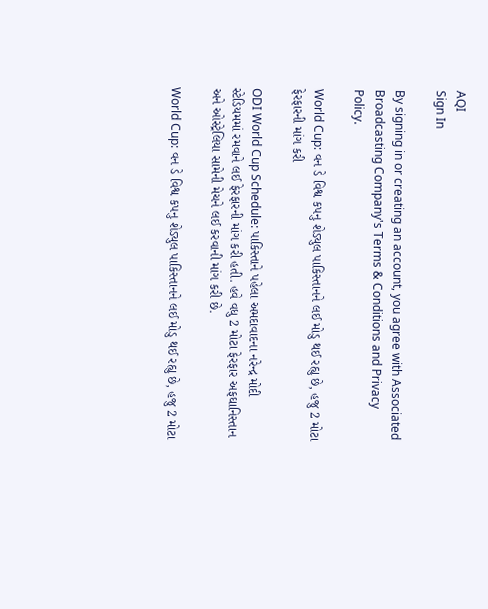AQI
Sign In

By signing in or creating an account, you agree with Associated Broadcasting Company's Terms & Conditions and Privacy Policy.

World Cup: વન ડે વિશ્વ કપનુ શેડ્યુલ પાકિસ્તાનને લઈ મોડુ થઈ રહ્યુ છે, હજુ 2 મોટા ફેરફારની માંગ કરી

ODI World Cup Schedule: પાકિસ્તાને પહેલા અમદાવાદના નરેન્દ્ર મોદી સ્ટેડિયમમાં રમવાને લઈ ફેરફારની માંગ કરી હતી. હવે વધુ 2 મોટા ફેરફાર અફઘાનિસ્તાન અને ઓસ્ટ્રેલિયા સામેની મેચને લઈ કરવાની માંગ કરી છે.

World Cup: વન ડે વિશ્વ કપનુ શેડ્યુલ પાકિસ્તાનને લઈ મોડુ થઈ રહ્યુ છે, હજુ 2 મોટા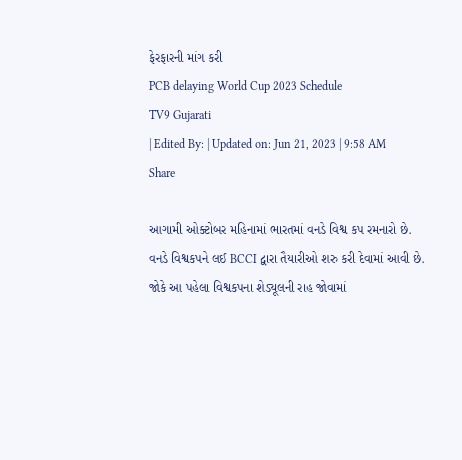ફેરફારની માંગ કરી
PCB delaying World Cup 2023 Schedule
TV9 Gujarati
| Edited By: | Updated on: Jun 21, 2023 | 9:58 AM
Share

આગામી ઓક્ટોબર મહિનામાં ભારતમાં વનડે વિશ્વ કપ રમનારો છે. વનડે વિશ્વકપને લઈ BCCI દ્વારા તૈયારીઓ શરુ કરી દેવામાં આવી છે. જોકે આ પહેલા વિશ્વકપના શેડ્યૂલની રાહ જોવામાં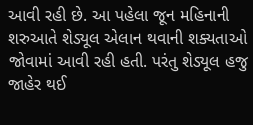આવી રહી છે. આ પહેલા જૂન મહિનાની શરુઆતે શેડ્યૂલ એલાન થવાની શક્યતાઓ જોવામાં આવી રહી હતી. પરંતુ શેડ્યૂલ હજુ જાહેર થઈ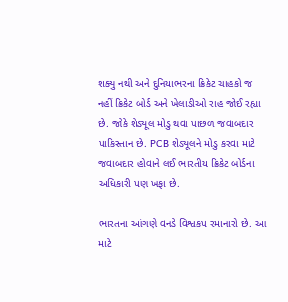શક્યુ નથી અને દુનિયાભરના ક્રિકેટ ચાહકો જ નહીં ક્રિકેટ બોર્ડ અને ખેલાડીઓ રાહ જોઈ રહ્યા છે. જોકે શેડ્યૂલ મોડુ થવા પાછળ જવાબદાર પાકિસ્તાન છે. PCB શેડ્યૂલને મોડુ કરવા માટે જવાબદાર હોવાને લઈ ભારતીય ક્રિકેટ બોર્ડના અધિકારી પણ ખફા છે.

ભારતના આંગણે વનડે વિશ્વકપ રમાનારો છે. આ માટે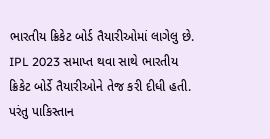ભારતીય ક્રિકેટ બોર્ડ તૈયારીઓમાં લાગેલુ છે. IPL 2023 સમાપ્ત થવા સાથે ભારતીય ક્રિકેટ બોર્ડે તૈયારીઓને તેજ કરી દીધી હતી. પરંતુ પાકિસ્તાન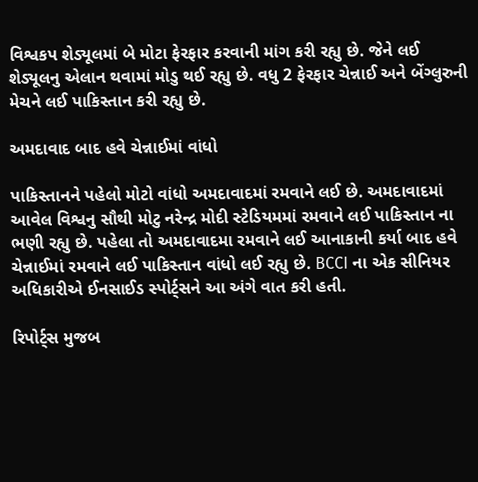વિશ્વકપ શેડ્યૂલમાં બે મોટા ફેરફાર કરવાની માંગ કરી રહ્યુ છે. જેને લઈ શેડ્યૂલનુ એલાન થવામાં મોડુ થઈ રહ્યુ છે. વધુ 2 ફેરફાર ચેન્નાઈ અને બેંગ્લુરુની મેચને લઈ પાકિસ્તાન કરી રહ્યુ છે.

અમદાવાદ બાદ હવે ચેન્નાઈમાં વાંધો

પાકિસ્તાનને પહેલો મોટો વાંધો અમદાવાદમાં રમવાને લઈ છે. અમદાવાદમાં આવેલ વિશ્વનુ સૌથી મોટુ નરેન્દ્ર મોદી સ્ટેડિયમમાં રમવાને લઈ પાકિસ્તાન ના ભણી રહ્યુ છે. પહેલા તો અમદાવાદમા રમવાને લઈ આનાકાની કર્યા બાદ હવે ચેન્નાઈમાં રમવાને લઈ પાકિસ્તાન વાંધો લઈ રહ્યુ છે. BCCI ના એક સીનિયર અધિકારીએ ઈનસાઈડ સ્પોર્ટ્સને આ અંગે વાત કરી હતી.

રિપોર્ટ્સ મુજબ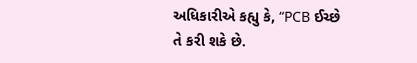અધિકારીએ કહ્યુ કે, “PCB ઈચ્છે તે કરી શકે છે.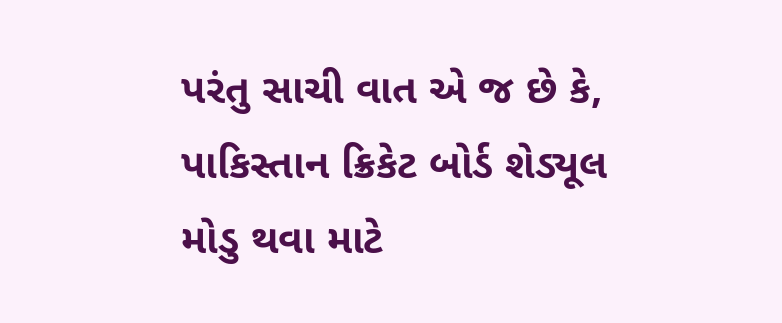પરંતુ સાચી વાત એ જ છે કે, પાકિસ્તાન ક્રિકેટ બોર્ડ શેડ્યૂલ મોડુ થવા માટે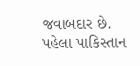જવાબદાર છે. પહેલા પાકિસ્તાન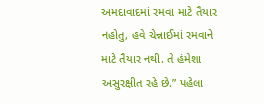અમદાવાદમાં રમવા માટે તૈયાર નહોતુ, હવે ચેન્નાઈમાં રમવાને માટે તૈયાર નથી. તે હંમેશા અસુરક્ષીત રહે છે.” પહેલા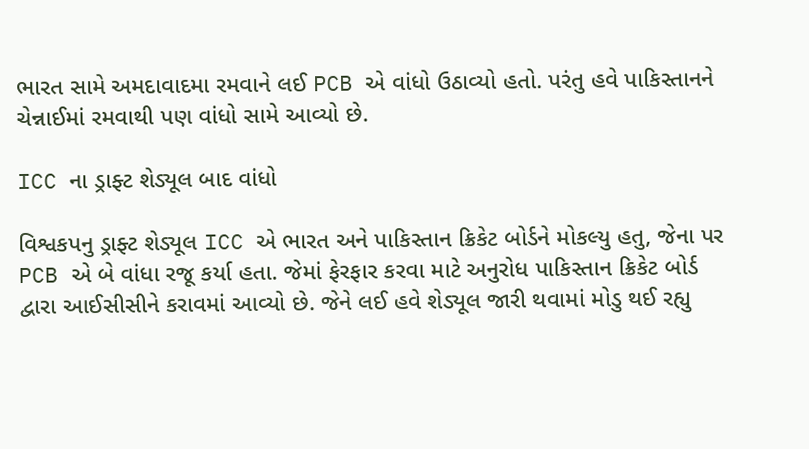ભારત સામે અમદાવાદમા રમવાને લઈ PCB એ વાંધો ઉઠાવ્યો હતો. પરંતુ હવે પાકિસ્તાનને ચેન્નાઈમાં રમવાથી પણ વાંધો સામે આવ્યો છે.

ICC ના ડ્રાફ્ટ શેડ્યૂલ બાદ વાંધો

વિશ્વકપનુ ડ્રાફ્ટ શેડ્યૂલ ICC એ ભારત અને પાકિસ્તાન ક્રિકેટ બોર્ડને મોકલ્યુ હતુ, જેના પર PCB એ બે વાંધા રજૂ કર્યા હતા. જેમાં ફેરફાર કરવા માટે અનુરોધ પાકિસ્તાન ક્રિકેટ બોર્ડ દ્વારા આઈસીસીને કરાવમાં આવ્યો છે. જેને લઈ હવે શેડ્યૂલ જારી થવામાં મોડુ થઈ રહ્યુ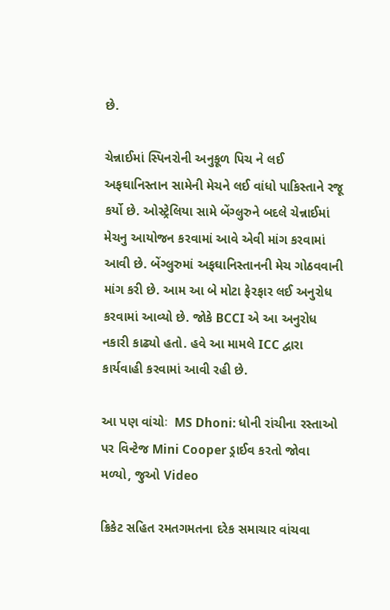છે.

ચેન્નાઈમાં સ્પિનરોની અનુકૂળ પિચ ને લઈ અફઘાનિસ્તાન સામેની મેચને લઈ વાંધો પાકિસ્તાને રજૂ કર્યો છે. ઓસ્ટ્રેલિયા સામે બેંગ્લુરુને બદલે ચેન્નાઈમાં મેચનુ આયોજન કરવામાં આવે એવી માંગ કરવામાં આવી છે. બેંગ્લુરુમાં અફઘાનિસ્તાનની મેચ ગોઠવવાની માંગ કરી છે. આમ આ બે મોટા ફેરફાર લઈ અનુરોધ કરવામાં આવ્યો છે. જોકે BCCI એ આ અનુરોધ નકારી કાઢ્યો હતો. હવે આ મામલે ICC દ્વારા કાર્યવાહી કરવામાં આવી રહી છે.

આ પણ વાંચોઃ  MS Dhoni: ધોની રાંચીના રસ્તાઓ પર વિન્ટેજ Mini Cooper ડ્રાઈવ કરતો જોવા મળ્યો, જુઓ Video

ક્રિકેટ સહિત રમતગમતના દરેક સમાચાર વાંચવા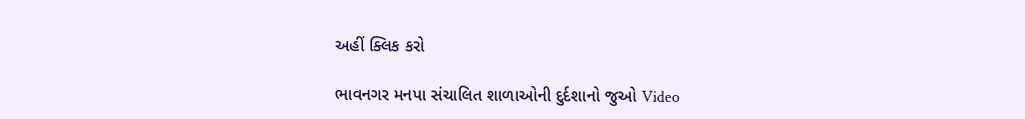અહીં ક્લિક કરો

ભાવનગર મનપા સંચાલિત શાળાઓની દુર્દશાનો જુઓ Video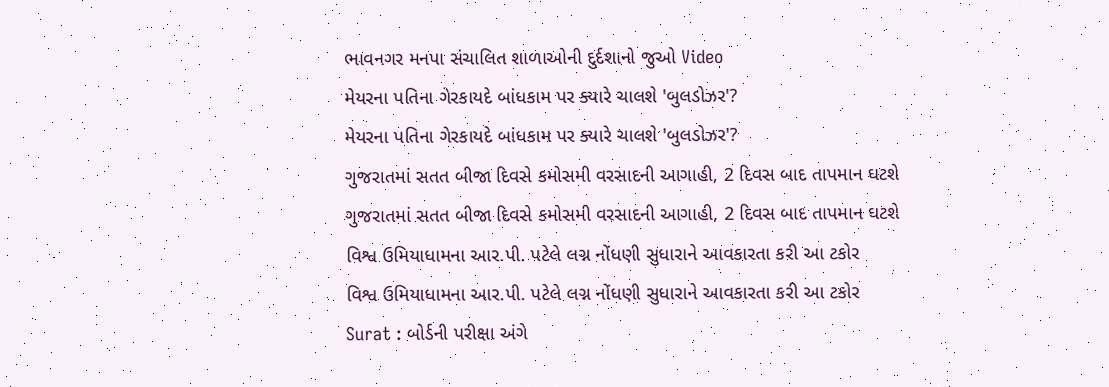ભાવનગર મનપા સંચાલિત શાળાઓની દુર્દશાનો જુઓ Video
મેયરના પતિના ગેરકાયદે બાંધકામ પર ક્યારે ચાલશે 'બુલડોઝર'?
મેયરના પતિના ગેરકાયદે બાંધકામ પર ક્યારે ચાલશે 'બુલડોઝર'?
ગુજરાતમાં સતત બીજા દિવસે કમોસમી વરસાદની આગાહી, 2 દિવસ બાદ તાપમાન ઘટશે
ગુજરાતમાં સતત બીજા દિવસે કમોસમી વરસાદની આગાહી, 2 દિવસ બાદ તાપમાન ઘટશે
વિશ્વ ઉમિયાધામના આર.પી. પટેલે લગ્ન નોંધણી સુધારાને આવકારતા કરી આ ટકોર
વિશ્વ ઉમિયાધામના આર.પી. પટેલે લગ્ન નોંધણી સુધારાને આવકારતા કરી આ ટકોર
Surat : બોર્ડની પરીક્ષા અંગે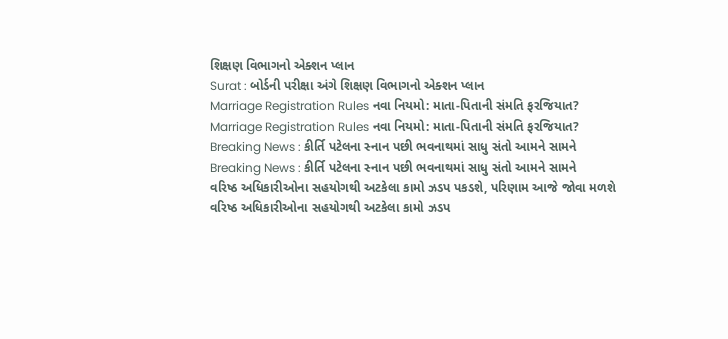શિક્ષણ વિભાગનો એક્શન પ્લાન
Surat : બોર્ડની પરીક્ષા અંગે શિક્ષણ વિભાગનો એક્શન પ્લાન
Marriage Registration Rules નવા નિયમો: માતા-પિતાની સંમતિ ફરજિયાત?
Marriage Registration Rules નવા નિયમો: માતા-પિતાની સંમતિ ફરજિયાત?
Breaking News : કીર્તિ પટેલના સ્નાન પછી ભવનાથમાં સાધુ સંતો આમને સામને
Breaking News : કીર્તિ પટેલના સ્નાન પછી ભવનાથમાં સાધુ સંતો આમને સામને
વરિષ્ઠ અધિકારીઓના સહયોગથી અટકેલા કામો ઝડપ પકડશે, પરિણામ આજે જોવા મળશે
વરિષ્ઠ અધિકારીઓના સહયોગથી અટકેલા કામો ઝડપ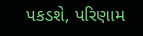પકડશે, પરિણામ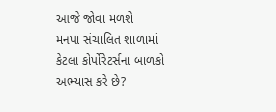આજે જોવા મળશે
મનપા સંચાલિત શાળામાં કેટલા કોર્પોરેટર્સના બાળકો અભ્યાસ કરે છે?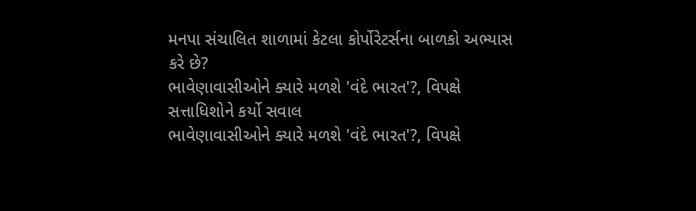મનપા સંચાલિત શાળામાં કેટલા કોર્પોરેટર્સના બાળકો અભ્યાસ કરે છે?
ભાવેણાવાસીઓને ક્યારે મળશે 'વંદે ભારત'?, વિપક્ષે સત્તાધિશોને કર્યો સવાલ
ભાવેણાવાસીઓને ક્યારે મળશે 'વંદે ભારત'?, વિપક્ષે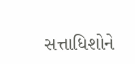સત્તાધિશોને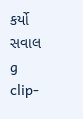કર્યો સવાલ
g clip-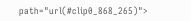path="url(#clip0_868_265)">